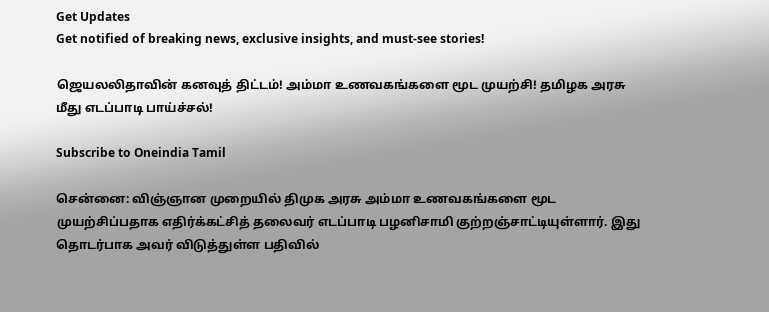Get Updates
Get notified of breaking news, exclusive insights, and must-see stories!

ஜெயலலிதாவின் கனவுத் திட்டம்! அம்மா உணவகங்களை மூட முயற்சி! தமிழக அரசு மீது எடப்பாடி பாய்ச்சல்!

Subscribe to Oneindia Tamil

சென்னை: விஞ்ஞான முறையில் திமுக அரசு அம்மா உணவகங்களை மூட முயற்சிப்பதாக எதிர்க்கட்சித் தலைவர் எடப்பாடி பழனிசாமி குற்றஞ்சாட்டியுள்ளார். இது தொடர்பாக அவர் விடுத்துள்ள பதிவில்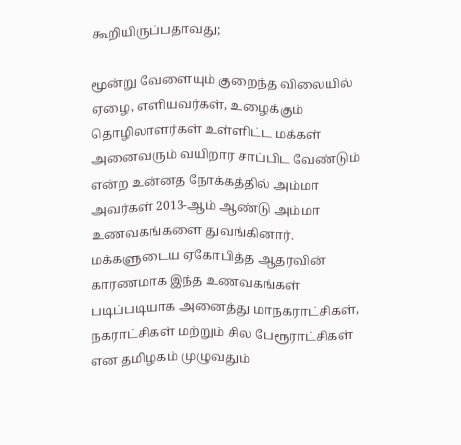கூறியிருப்பதாவது;

மூன்று வேளையும் குறைந்த விலையில் ஏழை, எளியவர்கள், உழைக்கும் தொழிலாளர்கள் உள்ளிட்ட மக்கள் அனைவரும் வயிறார சாப்பிட வேண்டும் என்ற உன்னத நோக்கத்தில் அம்மா அவர்கள் 2013-ஆம் ஆண்டு அம்மா உணவகங்களை துவங்கினார். மக்களுடைய ஏகோபித்த ஆதரவின் காரணமாக இந்த உணவகங்கள் படிப்படியாக அனைத்து மாநகராட்சிகள், நகராட்சிகள் மற்றும் சில பேரூராட்சிகள் என தமிழகம் முழுவதும்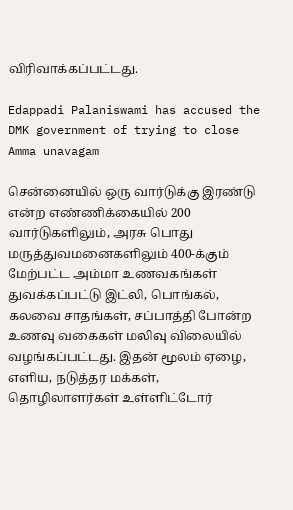விரிவாக்கப்பட்டது.

Edappadi Palaniswami has accused the DMK government of trying to close Amma unavagam

சென்னையில் ஒரு வார்டுக்கு இரண்டு என்ற எண்ணிக்கையில் 200 வார்டுகளிலும், அரசு பொது மருத்துவமனைகளிலும் 400-க்கும் மேற்பட்ட அம்மா உணவகங்கள் துவக்கப்பட்டு இட்லி, பொங்கல், கலவை சாதங்கள், சப்பாத்தி போன்ற உணவு வகைகள் மலிவு விலையில் வழங்கப்பட்டது. இதன் மூலம் ஏழை, எளிய, நடுத்தர மக்கள், தொழிலாளர்கள் உள்ளிட்டோர்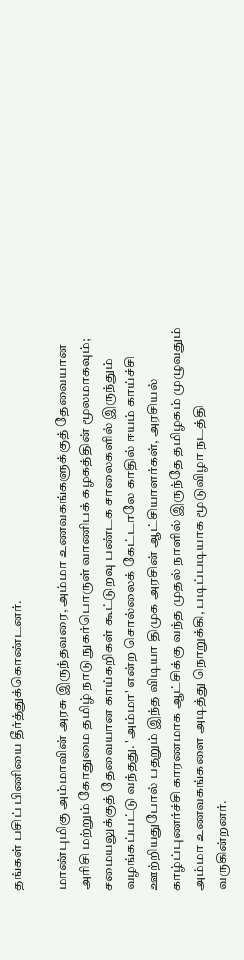தங்கள் பசிப் பிணியை தீர்த்துக்கொண்டனர்.

மாண்புமிகு அம்மாவின் அரசு இருந்தவரை, அம்மா உணவகங்களுக்குத் தேவையான அரிசி மற்றும் கோதுமை தமிழ் நாடு நுகர்பொருள் வாணிபக் கழகத்தின் மூலமாகவும்; சமையலுக்குத் தேவையான காய்கறிகள் கூட்டுறவு பண்டக சாலைகளில் இருந்தும் வழங்கப்பட்டு வந்தது. 'அம்மா' என்ற சொல்லைக் கேட்டாலே காதில் ஈயம் காய்ச்சி ஊற்றியதுபோல் பதறும் இந்த விடியா திமுக அரசின் ஆட்சியாளர்கள், அரசியல் காழ்ப்புணர்ச்சி காரணமாக ஆட்சிக்கு வந்த முதல் நாளில் இருந்தே தமிழகம் முழுவதும் அம்மா உணவகங்களை அடித்து நொறுக்கி, படிப்படியாக மூடுவிழா நடத்தி வருகின்றனர்.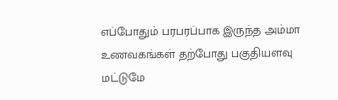எப்போதும் பரபரப்பாக இருந்த அம்மா உணவகங்கள் தற்போது பகுதியளவு மட்டுமே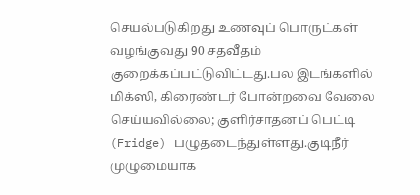செயல்படுகிறது உணவுப் பொருட்கள் வழங்குவது 90 சதவீதம் குறைக்கப்பட்டுவிட்டது.பல இடங்களில் மிக்ஸி, கிரைண்டர் போன்றவை வேலை செய்யவில்லை; குளிர்சாதனப் பெட்டி (Fridge) பழுதடைந்துள்ளது.குடிநீர் முழுமையாக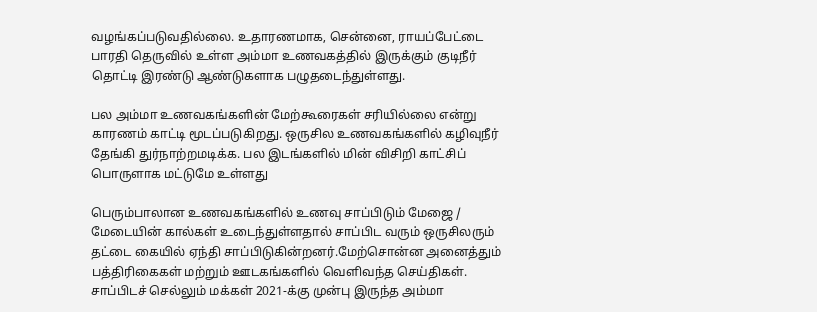வழங்கப்படுவதில்லை. உதாரணமாக, சென்னை, ராயப்பேட்டை பாரதி தெருவில் உள்ள அம்மா உணவகத்தில் இருக்கும் குடிநீர் தொட்டி இரண்டு ஆண்டுகளாக பழுதடைந்துள்ளது.

பல அம்மா உணவகங்களின் மேற்கூரைகள் சரியில்லை என்று காரணம் காட்டி மூடப்படுகிறது. ஒருசில உணவகங்களில் கழிவுநீர் தேங்கி துர்நாற்றமடிக்க. பல இடங்களில் மின் விசிறி காட்சிப் பொருளாக மட்டுமே உள்ளது

பெரும்பாலான உணவகங்களில் உணவு சாப்பிடும் மேஜை / மேடையின் கால்கள் உடைந்துள்ளதால் சாப்பிட வரும் ஒருசிலரும் தட்டை கையில் ஏந்தி சாப்பிடுகின்றனர்.மேற்சொன்ன அனைத்தும் பத்திரிகைகள் மற்றும் ஊடகங்களில் வெளிவந்த செய்திகள். சாப்பிடச் செல்லும் மக்கள் 2021-க்கு முன்பு இருந்த அம்மா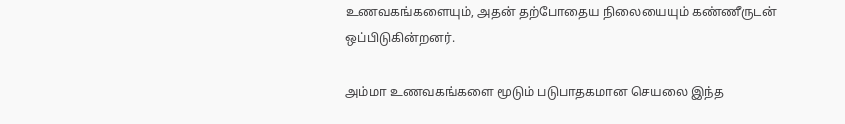உணவகங்களையும், அதன் தற்போதைய நிலையையும் கண்ணீருடன் ஒப்பிடுகின்றனர்.

அம்மா உணவகங்களை மூடும் படுபாதகமான செயலை இந்த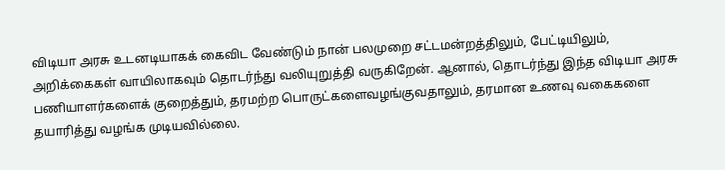விடியா அரசு உடனடியாகக் கைவிட வேண்டும் நான் பலமுறை சட்டமன்றத்திலும், பேட்டியிலும், அறிக்கைகள் வாயிலாகவும் தொடர்ந்து வலியுறுத்தி வருகிறேன். ஆனால், தொடர்ந்து இந்த விடியா அரசு பணியாளர்களைக் குறைத்தும், தரமற்ற பொருட்களைவழங்குவதாலும், தரமான உணவு வகைகளை தயாரித்து வழங்க முடியவில்லை.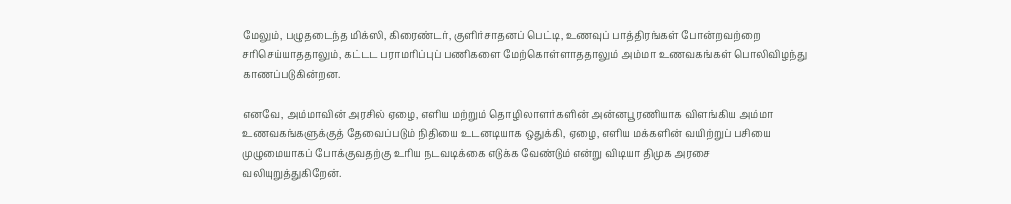மேலும், பழுதடைந்த மிக்ஸி, கிரைண்டர், குளிர்சாதனப் பெட்டி, உணவுப் பாத்திரங்கள் போன்றவற்றை சரிசெய்யாததாலும், கட்டட பராமரிப்புப் பணிகளை மேற்கொள்ளாததாலும் அம்மா உணவகங்கள் பொலிவிழந்து காணப்படுகின்றன.

எனவே, அம்மாவின் அரசில் ஏழை, எளிய மற்றும் தொழிலாளர்களின் அன்னபூரணியாக விளங்கிய அம்மா உணவகங்களுக்குத் தேவைப்படும் நிதியை உடனடியாக ஒதுக்கி, ஏழை, எளிய மக்களின் வயிற்றுப் பசியை முழுமையாகப் போக்குவதற்கு உரிய நடவடிக்கை எடுக்க வேண்டும் என்று விடியா திமுக அரசை வலியுறுத்துகிறேன்.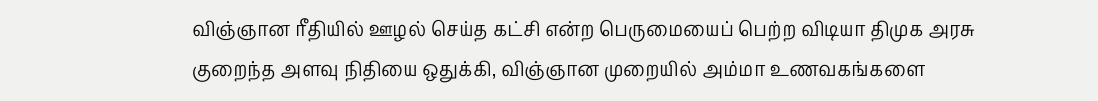விஞ்ஞான ரீதியில் ஊழல் செய்த கட்சி என்ற பெருமையைப் பெற்ற விடியா திமுக அரசு குறைந்த அளவு நிதியை ஒதுக்கி, விஞ்ஞான முறையில் அம்மா உணவகங்களை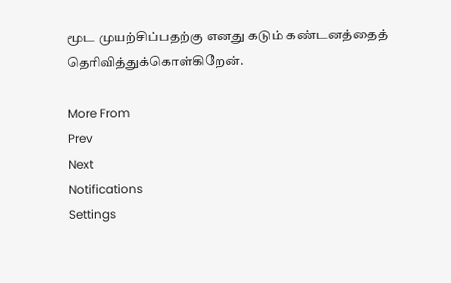மூட முயற்சிப்பதற்கு எனது கடும் கண்டனத்தைத் தெரிவித்துக்கொள்கிறேன்.

More From
Prev
Next
Notifications
Settings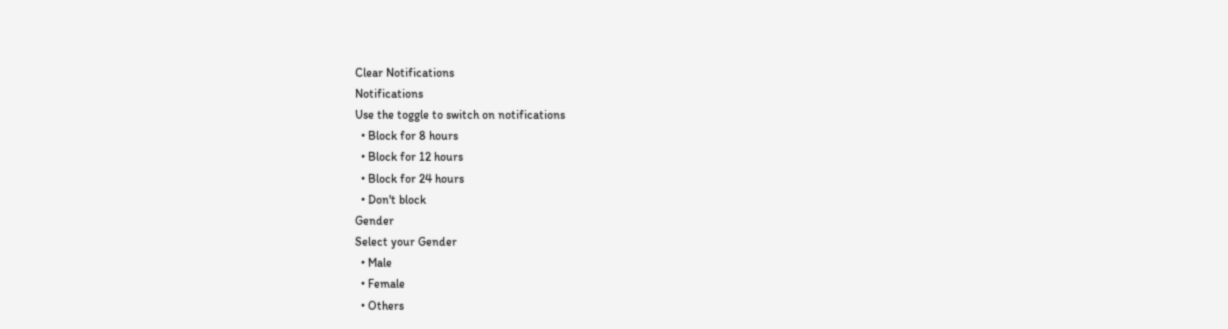Clear Notifications
Notifications
Use the toggle to switch on notifications
  • Block for 8 hours
  • Block for 12 hours
  • Block for 24 hours
  • Don't block
Gender
Select your Gender
  • Male
  • Female
  • Others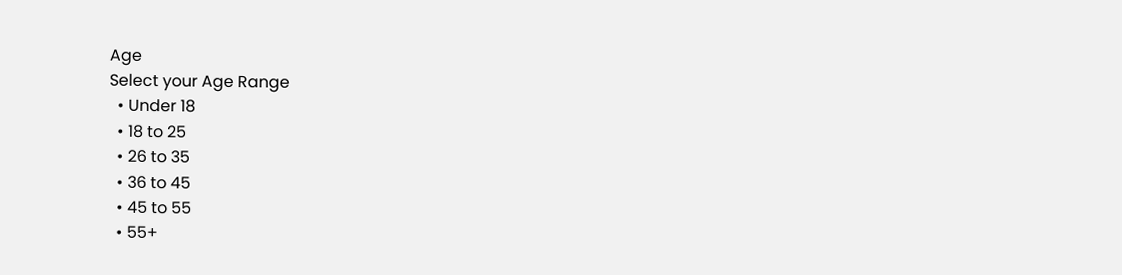Age
Select your Age Range
  • Under 18
  • 18 to 25
  • 26 to 35
  • 36 to 45
  • 45 to 55
  • 55+